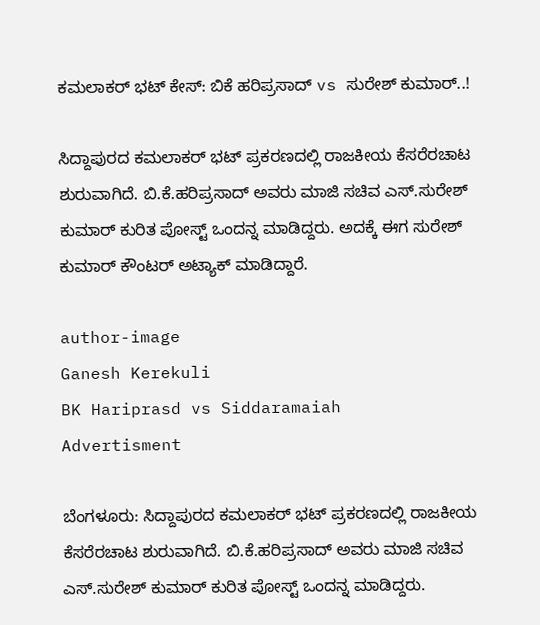ಕಮಲಾಕರ್ ಭಟ್ ಕೇಸ್: ಬಿಕೆ ಹರಿಪ್ರಸಾದ್ vs ಸುರೇಶ್ ಕುಮಾರ್..!

ಸಿದ್ದಾಪುರದ ಕಮಲಾಕರ್ ಭಟ್ ಪ್ರಕರಣದಲ್ಲಿ ರಾಜಕೀಯ ಕೆಸರೆರಚಾಟ ಶುರುವಾಗಿದೆ. ಬಿ.ಕೆ.ಹರಿಪ್ರಸಾದ್ ಅವರು ಮಾಜಿ ಸಚಿವ ಎಸ್.ಸುರೇಶ್ ಕುಮಾರ್ ಕುರಿತ ಪೋಸ್ಟ್ ಒಂದನ್ನ ಮಾಡಿದ್ದರು. ಅದಕ್ಕೆ ಈಗ ಸುರೇಶ್ ಕುಮಾರ್ ಕೌಂಟರ್ ಅಟ್ಯಾಕ್ ಮಾಡಿದ್ದಾರೆ.

author-image
Ganesh Kerekuli
BK Hariprasd vs Siddaramaiah
Advertisment

ಬೆಂಗಳೂರು: ಸಿದ್ದಾಪುರದ ಕಮಲಾಕರ್ ಭಟ್ ಪ್ರಕರಣದಲ್ಲಿ ರಾಜಕೀಯ ಕೆಸರೆರಚಾಟ ಶುರುವಾಗಿದೆ. ಬಿ.ಕೆ.ಹರಿಪ್ರಸಾದ್ ಅವರು ಮಾಜಿ ಸಚಿವ ಎಸ್.ಸುರೇಶ್ ಕುಮಾರ್ ಕುರಿತ ಪೋಸ್ಟ್ ಒಂದನ್ನ ಮಾಡಿದ್ದರು.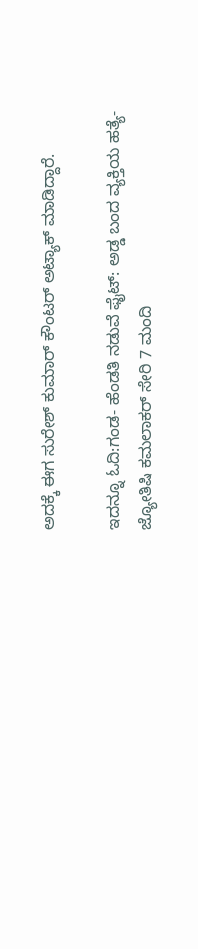ಅದಕ್ಕೆ ಈಗ ಸುರೇಶ್ ಕುಮಾರ್ ಕೌಂಟರ್ ಅಟ್ಯಾಕ್ ಮಾಡಿದ್ದಾರೆ.

ಇದನ್ನೂ ಓದಿ:ಗಂಡ- ಹೆಂಡತಿ ನಡುವೆ ಫೈಟ್: ಅಡ್ಡ ಬಂದ ವ್ಯಕ್ತಿಯ ಹತ್ಯೆ- ಜ್ಯೋತಿಷಿ ಕಮಲಾಕರ್ ಸೇರಿ 7 ಮಂದಿ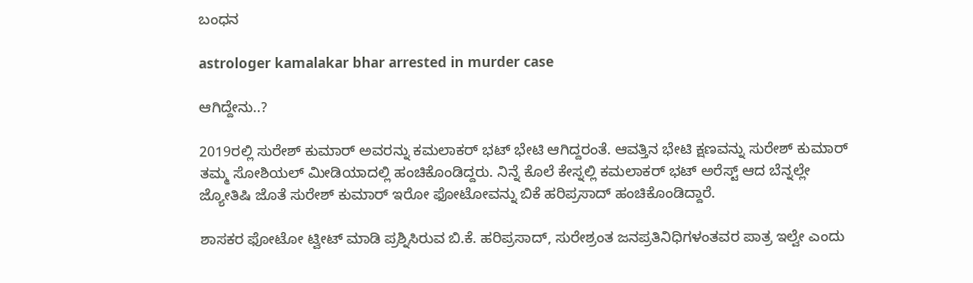ಬಂಧನ

astrologer kamalakar bhar arrested in murder case

ಆಗಿದ್ದೇನು..?

2019ರಲ್ಲಿ ಸುರೇಶ್ ಕುಮಾರ್ ಅವರನ್ನು ಕಮಲಾಕರ್ ಭಟ್ ಭೇಟಿ ಆಗಿದ್ದರಂತೆ. ಆವತ್ತಿನ ಭೇಟಿ ಕ್ಷಣವನ್ನು ಸುರೇಶ್ ಕುಮಾರ್ ತಮ್ಮ ಸೋಶಿಯಲ್ ಮೀಡಿಯಾದಲ್ಲಿ ಹಂಚಿಕೊಂಡಿದ್ದರು. ನಿನ್ನೆ ಕೊಲೆ ಕೇಸ್ನಲ್ಲಿ ಕಮಲಾಕರ್ ಭಟ್ ಅರೆಸ್ಟ್ ಆದ ಬೆನ್ನಲ್ಲೇ ಜ್ಯೋತಿಷಿ ಜೊತೆ ಸುರೇಶ್ ಕುಮಾರ್ ಇರೋ ಫೋಟೋವನ್ನು ಬಿಕೆ ಹರಿಪ್ರಸಾದ್ ಹಂಚಿಕೊಂಡಿದ್ದಾರೆ.

ಶಾಸಕರ ಫೋಟೋ ಟ್ವೀಟ್ ಮಾಡಿ ಪ್ರಶ್ನಿಸಿರುವ ಬಿ.ಕೆ. ಹರಿಪ್ರಸಾದ್, ಸುರೇಶ್ರಂತ ಜನಪ್ರತಿನಿಧಿಗಳಂತವರ ಪಾತ್ರ ಇಲ್ವೇ ಎಂದು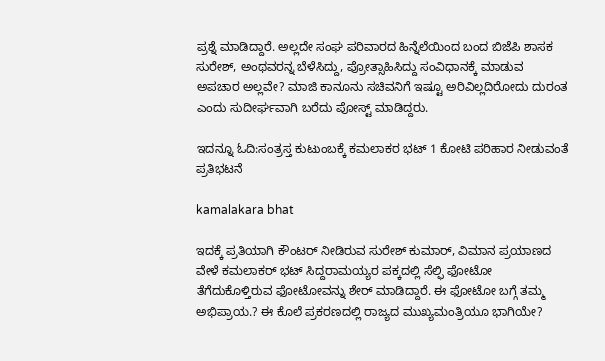ಪ್ರಶ್ನೆ ಮಾಡಿದ್ದಾರೆ. ಅಲ್ಲದೇ ಸಂಘ ಪರಿವಾರದ ಹಿನ್ನೆಲೆಯಿಂದ ಬಂದ ಬಿಜೆಪಿ ಶಾಸಕ ಸುರೇಶ್, ಅಂಥವರನ್ನ ಬೆಳೆಸಿದ್ದು, ಪ್ರೋತ್ಸಾಹಿಸಿದ್ದು ಸಂವಿಧಾನಕ್ಕೆ ಮಾಡುವ ಅಪಚಾರ ಅಲ್ಲವೇ? ಮಾಜಿ ಕಾನೂನು ಸಚಿವನಿಗೆ ಇಷ್ಟೂ ಅರಿವಿಲ್ಲದಿರೋದು ದುರಂತ ಎಂದು ಸುದೀರ್ಘವಾಗಿ ಬರೆದು ಪೋಸ್ಟ್ ಮಾಡಿದ್ದರು.

ಇದನ್ನೂ ಓದಿ:ಸಂತ್ರಸ್ತ ಕುಟುಂಬಕ್ಕೆ ಕಮಲಾಕರ ಭಟ್ 1 ಕೋಟಿ ಪರಿಹಾರ ನೀಡುವಂತೆ ಪ್ರತಿಭಟನೆ

kamalakara bhat

ಇದಕ್ಕೆ ಪ್ರತಿಯಾಗಿ ಕೌಂಟರ್ ನೀಡಿರುವ ಸುರೇಶ್ ಕುಮಾರ್, ವಿಮಾನ ಪ್ರಯಾಣದ ವೇಳೆ ಕಮಲಾಕರ್ ಭಟ್ ಸಿದ್ದರಾಮಯ್ಯರ ಪಕ್ಕದಲ್ಲಿ ಸೆಲ್ಫಿ ಫೋಟೋ ತೆಗೆದುಕೊಳ್ತಿರುವ ಫೋಟೋವನ್ನು ಶೇರ್ ಮಾಡಿದ್ದಾರೆ. ಈ ಫೋಟೋ ಬಗ್ಗೆ ತಮ್ಮ ಅಭಿಪ್ರಾಯ.? ಈ ಕೊಲೆ ಪ್ರಕರಣದಲ್ಲಿ ರಾಜ್ಯದ ಮುಖ್ಯಮಂತ್ರಿಯೂ ಭಾಗಿಯೇ?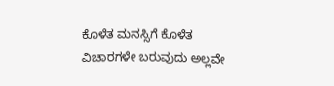ಕೊಳೆತ ಮನಸ್ಸಿಗೆ ಕೊಳೆತ ವಿಚಾರಗಳೇ ಬರುವುದು ಅಲ್ಲವೇ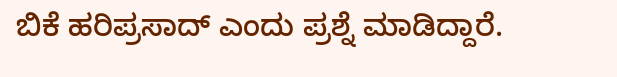ಬಿಕೆ ಹರಿಪ್ರಸಾದ್ ಎಂದು ಪ್ರಶ್ನೆ ಮಾಡಿದ್ದಾರೆ.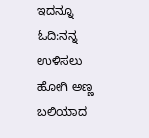ಇದನ್ನೂ ಓದಿ:ನನ್ನ ಉಳಿಸಲು ಹೋಗಿ ಅಣ್ಣ ಬಲಿಯಾದ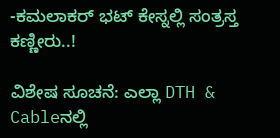-ಕಮಲಾಕರ್ ಭಟ್ ಕೇಸ್ನಲ್ಲಿ ಸಂತ್ರಸ್ತ ಕಣ್ಣೀರು..!

ವಿಶೇಷ ಸೂಚನೆ: ಎಲ್ಲಾ DTH & Cableನಲ್ಲಿ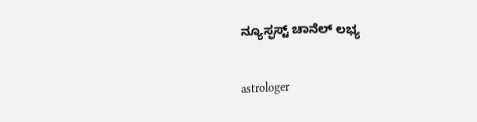ನ್ಯೂಸ್ಫಸ್ಟ್ ಚಾನೆಲ್ ಲಭ್ಯ

astrologer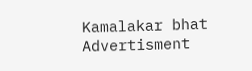Kamalakar bhat
Advertisment